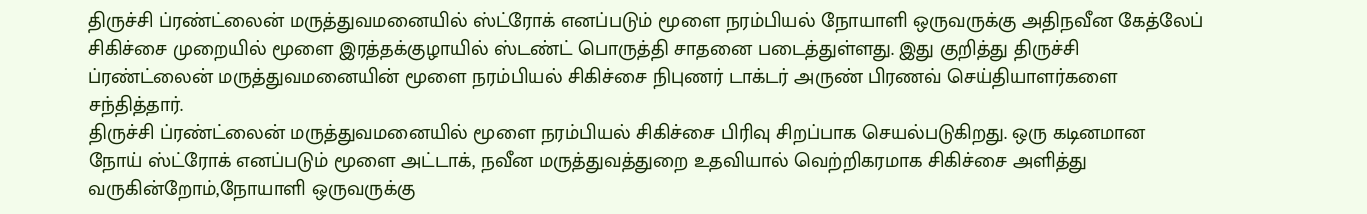திருச்சி ப்ரண்ட்லைன் மருத்துவமனையில் ஸ்ட்ரோக் எனப்படும் மூளை நரம்பியல் நோயாளி ஒருவருக்கு அதிநவீன கேத்லேப் சிகிச்சை முறையில் மூளை இரத்தக்குழாயில் ஸ்டண்ட் பொருத்தி சாதனை படைத்துள்ளது. இது குறித்து திருச்சி ப்ரண்ட்லைன் மருத்துவமனையின் மூளை நரம்பியல் சிகிச்சை நிபுணர் டாக்டர் அருண் பிரணவ் செய்தியாளர்களை சந்தித்தார்.
திருச்சி ப்ரண்ட்லைன் மருத்துவமனையில் மூளை நரம்பியல் சிகிச்சை பிரிவு சிறப்பாக செயல்படுகிறது. ஒரு கடினமான நோய் ஸ்ட்ரோக் எனப்படும் மூளை அட்டாக், நவீன மருத்துவத்துறை உதவியால் வெற்றிகரமாக சிகிச்சை அளித்து வருகின்றோம்,நோயாளி ஒருவருக்கு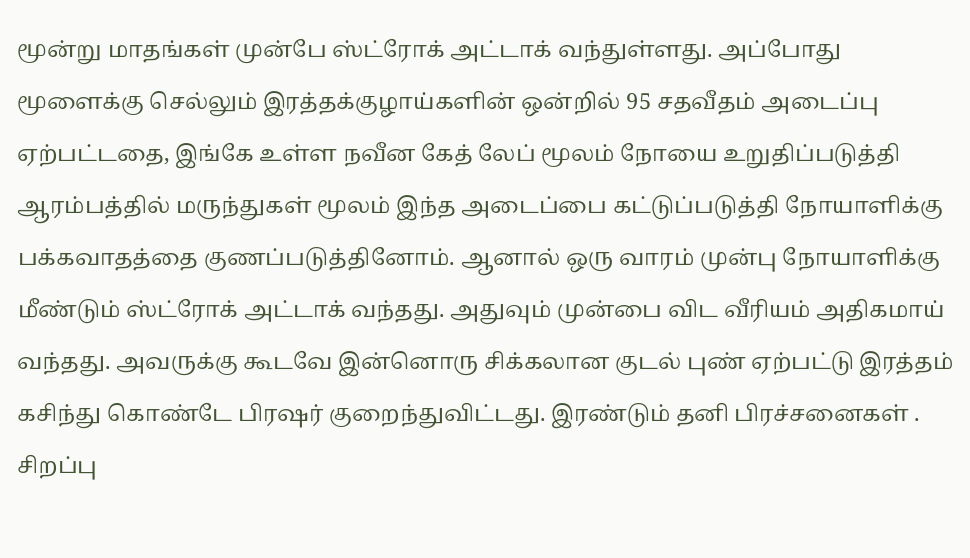மூன்று மாதங்கள் முன்பே ஸ்ட்ரோக் அட்டாக் வந்துள்ளது. அப்போது மூளைக்கு செல்லும் இரத்தக்குழாய்களின் ஒன்றில் 95 சதவீதம் அடைப்பு ஏற்பட்டதை, இங்கே உள்ள நவீன கேத் லேப் மூலம் நோயை உறுதிப்படுத்தி ஆரம்பத்தில் மருந்துகள் மூலம் இந்த அடைப்பை கட்டுப்படுத்தி நோயாளிக்கு பக்கவாதத்தை குணப்படுத்தினோம். ஆனால் ஒரு வாரம் முன்பு நோயாளிக்கு மீண்டும் ஸ்ட்ரோக் அட்டாக் வந்தது. அதுவும் முன்பை விட வீரியம் அதிகமாய் வந்தது. அவருக்கு கூடவே இன்னொரு சிக்கலான குடல் புண் ஏற்பட்டு இரத்தம் கசிந்து கொண்டே பிரஷர் குறைந்துவிட்டது. இரண்டும் தனி பிரச்சனைகள் .
சிறப்பு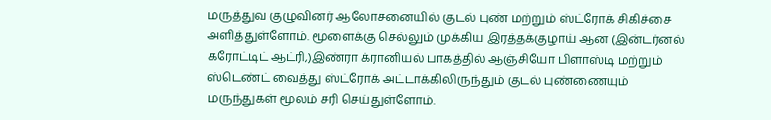மருத்துவ குழுவினர் ஆலோசனையில் குடல் புண் மற்றும் ஸ்ட்ரோக் சிகிச்சை அளித்துள்ளோம். மூளைக்கு செல்லும் முக்கிய இரத்தக்குழாய் ஆன (இன்டர்னல் கரோட்டிட் ஆட்ரி,)இண்ரா க்ரானியல் பாகத்தில் ஆஞ்சியோ பிளாஸ்டி மற்றும் ஸ்டெண்ட் வைத்து ஸ்ட்ரோக் அட்டாக்கிலிருந்தும் குடல் புண்ணையும் மருந்துகள் மூலம் சரி செய்துள்ளோம்.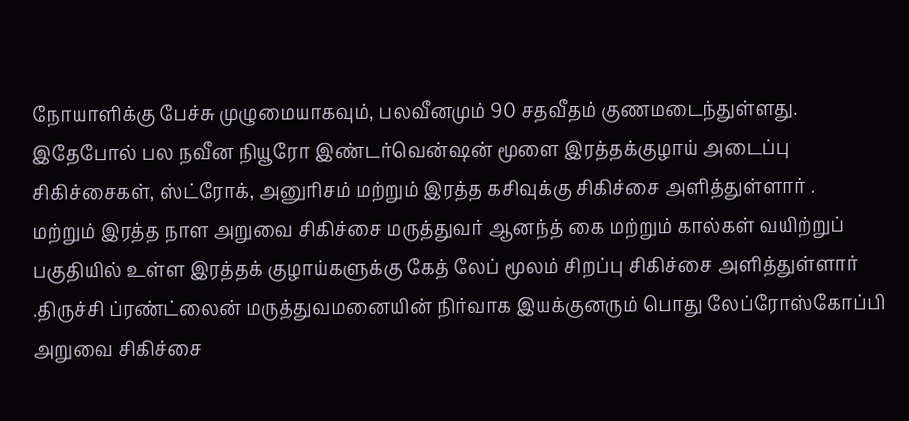நோயாளிக்கு பேச்சு முழுமையாகவும், பலவீனமும் 90 சதவீதம் குணமடைந்துள்ளது. இதேபோல் பல நவீன நியூரோ இண்டர்வென்ஷன் மூளை இரத்தக்குழாய் அடைப்பு சிகிச்சைகள், ஸ்ட்ரோக், அனுரிசம் மற்றும் இரத்த கசிவுக்கு சிகிச்சை அளித்துள்ளார் .
மற்றும் இரத்த நாள அறுவை சிகிச்சை மருத்துவர் ஆனந்த் கை மற்றும் கால்கள் வயிற்றுப் பகுதியில் உள்ள இரத்தக் குழாய்களுக்கு கேத் லேப் மூலம் சிறப்பு சிகிச்சை அளித்துள்ளார் .திருச்சி ப்ரண்ட்லைன் மருத்துவமனையின் நிர்வாக இயக்குனரும் பொது லேப்ரோஸ்கோப்பி அறுவை சிகிச்சை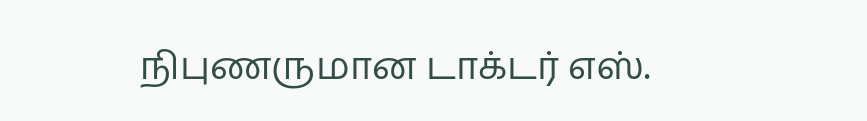நிபுணருமான டாக்டர் எஸ்.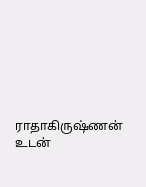ராதாகிருஷ்ணன் உடன்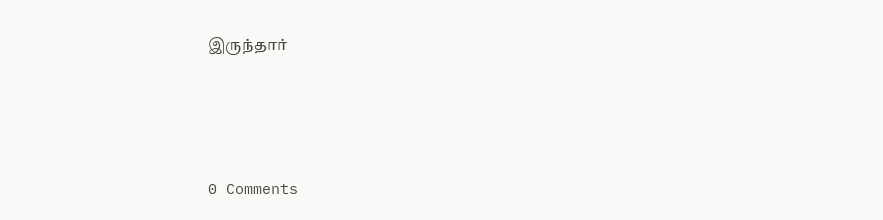இருந்தார்





0 Comments